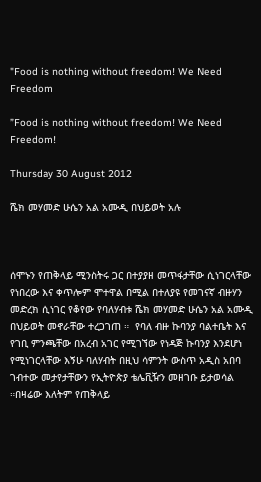"Food is nothing without freedom! We Need Freedom

”Food is nothing without freedom! We Need Freedom!

Thursday 30 August 2012

ሼክ መሃመድ ሁሴን አል አሙዲ በህይወት አሉ



ሰሞኑን የጠቅላይ ሚንስትሩ ጋር በተያያዘ መጥፋታቸው ሲነገርላቸው የነበረው እና ቀጥሎም ሞተዋል በሚል በተለያዩ የመገናኛ ብዙሃን መድረክ ሲነገር የቆየው የባለሃብቱ ሼክ መሃመድ ሁሴን አል አሙዲ  በህይወት መኖራቸው ተረጋገጠ ።  የባለ ብዙ ኩባንያ ባልተቤት እና የገቢ ምንጫቸው በአረብ አገር የሚገኘው የነዳጅ ኩባንያ እንደሆነ የሚነገርላቸው እኝሁ ባለሃብት በዚህ ሳምንት ውስጥ አዲስ አበባ ገብተው መታየታቸውን የኢትዮጵያ ቴሌቪዥን መዘገቡ ይታወሳል ።በዛሬው እለትም የጠቅላይ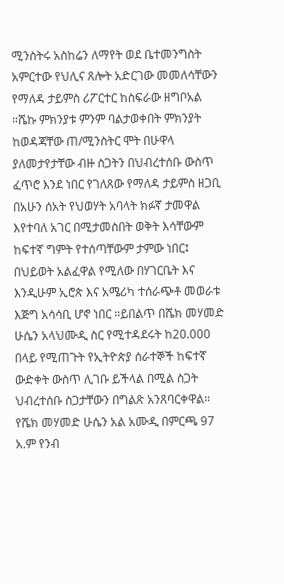ሚንስትሩ አስከሬን ለማየት ወደ ቤተመንግስት አምርተው የህሊና ጸሎት አድርገው መመለሳቸውን የማለዳ ታይምስ ሪፖርተር ከስፍራው ዘግቦአል ።ሼኩ ምክንያቱ ምንም ባልታወቀበት ምክንያት ከወዳጃቸው ጠ/ሚንስትር ሞት በሁዋላ ያለመታየታቸው ብዙ ስጋትን በህብረተሰቡ ውስጥ ፈጥሮ እንደ ነበር የገለጸው የማለዳ ታይምስ ዘጋቢ በአሁን ሰአት የህወሃት አባላት ክፉኛ ታመዋል እየተባለ አገር በሚታመስበት ወቅት እሳቸውም ከፍተኛ ግምት የተሰጣቸውም ታምው ነበር፤ በህይወት አልፈዋል የሚለው በሃገርቤት እና  እንዲሁም ኢሮጵ እና አሜሪካ ተሰራጭቶ መወራቱ እጅግ አሳሳቢ ሆኖ ነበር ።ይበልጥ በሼክ መሃመድ ሁሴን አላህሙዲ ስር የሚተዳደሩት ከ20.000 በላይ የሚጠጉት የኢትዮጵያ ሰራተኞች ከፍተኛ ውድቀት ውስጥ ሊገቡ ይችላል በሚል ስጋት ህብረተሰቡ ስጋታቸውን በግልጽ አንጸባርቀዋል። የሼክ መሃመድ ሁሴን አል አሙዲ በምርጫ 97 አ.ም የንብ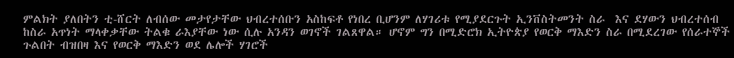ምልክት ያለበትን ቲ-ሸርት ለብሰው መታየታቸው ህብረተሰቡን አስከፍቶ የነበረ ቢሆንም ለሃገሪቱ የሚያደርጉት ኢንቨስትመንት ስራ  እና ደሃውን ህብረተሰብ ከስራ አጥነት ማላቀቃቸው ትልቁ ራእያቸው ነው ሲሉ አንዳን ወገኖች ገልጸዋል። ሆኖም ግን በሚድሮክ ኢትዮጵያ የወርቅ ማእድን ስራ በሚደረገው የሰራተኞች ጉልበት ብዝበዛ እና የወርቅ ማእድን ወደ ሌሎች ሃገሮች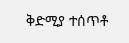ቅድሚያ ተሰጥቶ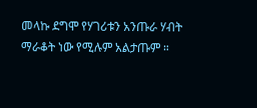መላኩ ደግሞ የሃገሪቱን አንጡራ ሃብት ማራቆት ነው የሚሉም አልታጡም ።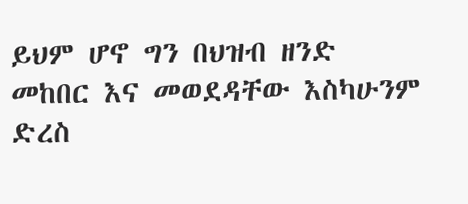ይህም ሆኖ ግን በህዝብ ዘንድ መከበር እና መወደዳቸው እስካሁንም ድረስ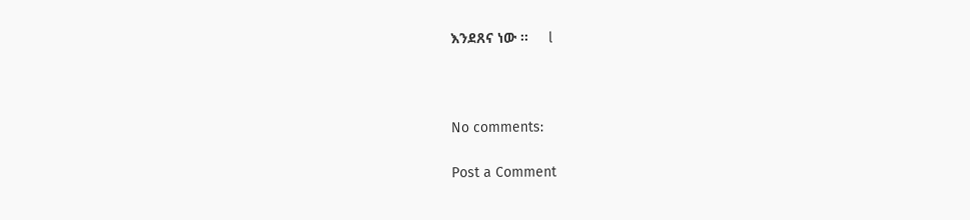እንደጸና ነው ።     l



No comments:

Post a Comment